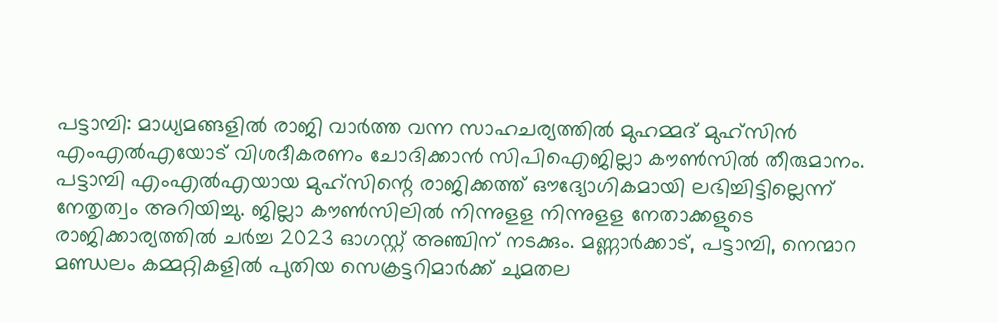പട്ടാമ്പി: മാധ്യമങ്ങളിൽ രാജി വാർത്ത വന്ന സാഹചര്യത്തിൽ മുഹമ്മദ് മുഹ്സിൻ എംഎൽഎയോട് വിശദീകരണം ചോദിക്കാൻ സിപിഐജില്ലാ കൗൺസിൽ തീരുമാനം. പട്ടാമ്പി എംഎൽഎയായ മുഹ്സിന്റെ രാജിക്കത്ത് ഔദ്യോഗികമായി ലഭിച്ചിട്ടില്ലെന്ന് നേതൃത്വം അറിയിച്ചു. ജില്ലാ കൗൺസിലിൽ നിന്നുളള നിന്നുളള നേതാക്കളുടെ രാജിക്കാര്യത്തിൽ ചർച്ച 2023 ഓഗസ്റ്റ് അഞ്ചിന് നടക്കും. മണ്ണാർക്കാട്, പട്ടാമ്പി, നെന്മാറ മണ്ഡലം കമ്മറ്റികളിൽ പുതിയ സെക്രട്ടറിമാർക്ക് ചുമതല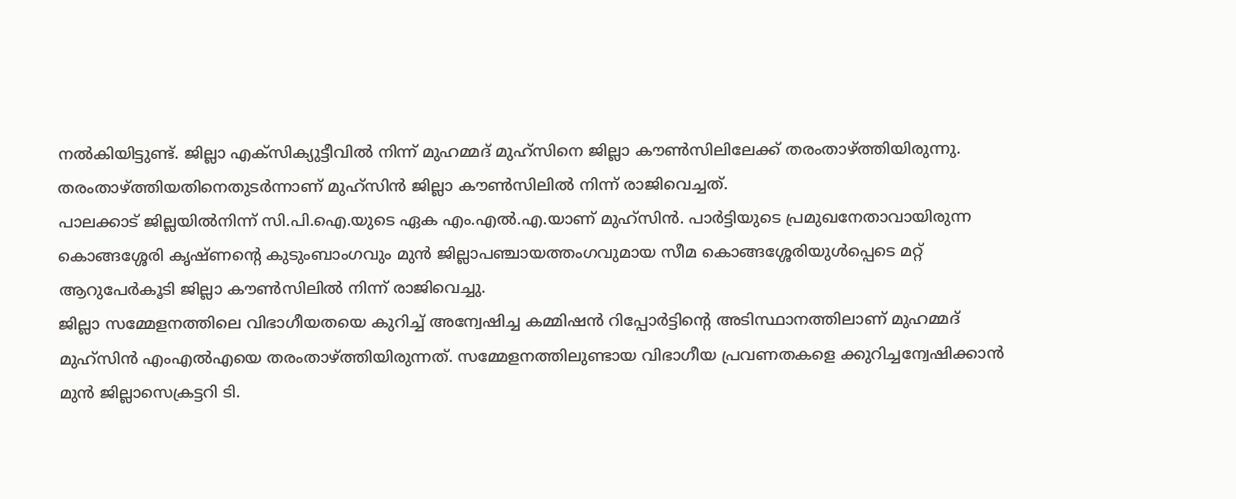നൽകിയിട്ടുണ്ട്. ജില്ലാ എക്സിക്യുട്ടീവിൽ നിന്ന് മുഹമ്മദ് മുഹ്സിനെ ജില്ലാ കൗൺസിലിലേക്ക് തരംതാഴ്ത്തിയിരുന്നു. തരംതാഴ്ത്തിയതിനെതുടർന്നാണ് മുഹ്സിൻ ജില്ലാ കൗൺസിലിൽ നിന്ന് രാജിവെച്ചത്.
പാലക്കാട് ജില്ലയിൽനിന്ന് സി.പി.ഐ.യുടെ ഏക എം.എൽ.എ.യാണ് മുഹ്സിൻ. പാർട്ടിയുടെ പ്രമുഖനേതാവായിരുന്ന കൊങ്ങശ്ശേരി കൃഷ്ണന്റെ കുടുംബാംഗവും മുൻ ജില്ലാപഞ്ചായത്തംഗവുമായ സീമ കൊങ്ങശ്ശേരിയുൾപ്പെടെ മറ്റ് ആറുപേർകൂടി ജില്ലാ കൗൺസിലിൽ നിന്ന് രാജിവെച്ചു.
ജില്ലാ സമ്മേളനത്തിലെ വിഭാഗീയതയെ കുറിച്ച് അന്വേഷിച്ച കമ്മിഷൻ റിപ്പോർട്ടിന്റെ അടിസ്ഥാനത്തിലാണ് മുഹമ്മദ് മുഹ്സിൻ എംഎൽഎയെ തരംതാഴ്ത്തിയിരുന്നത്. സമ്മേളനത്തിലുണ്ടായ വിഭാഗീയ പ്രവണതകളെ ക്കുറിച്ചന്വേഷിക്കാൻ മുൻ ജില്ലാസെക്രട്ടറി ടി.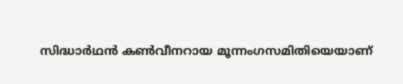സിദ്ധാർഥൻ കൺവീനറായ മൂന്നംഗസമിതിയെയാണ്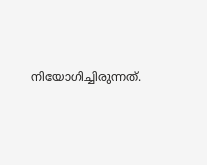നിയോഗിച്ചിരുന്നത്.